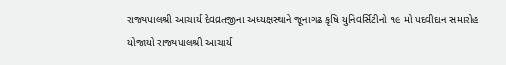રાજ્યપાલશ્રી આચાર્ય દેવવ્રતજીના અધ્યક્ષસ્થાને જૂનાગઢ કૃષિ યુનિવર્સિટીનો ૧૯ મો પદવીદાન સમારોહ યોજાયો રાજ્યપાલશ્રી આચાર્ય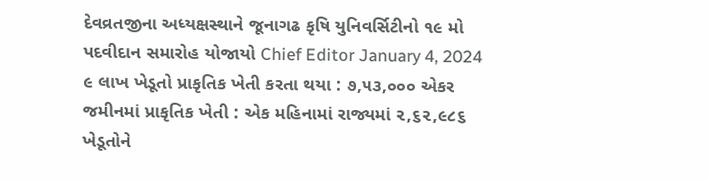દેવવ્રતજીના અધ્યક્ષસ્થાને જૂનાગઢ કૃષિ યુનિવર્સિટીનો ૧૯ મો પદવીદાન સમારોહ યોજાયો Chief Editor January 4, 2024
૯ લાખ ખેડૂતો પ્રાકૃતિક ખેતી કરતા થયા : ૭,૫૩,૦૦૦ એકર જમીનમાં પ્રાકૃતિક ખેતી : એક મહિનામાં રાજ્યમાં ૨,૬૨,૯૮૬ ખેડૂતોને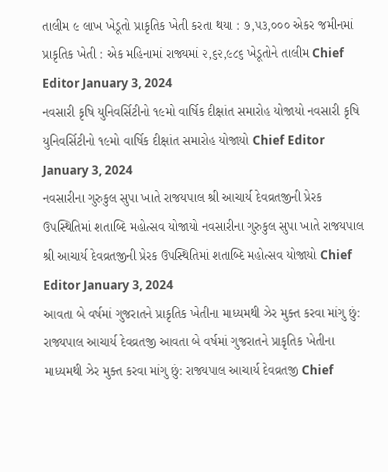તાલીમ ૯ લાખ ખેડૂતો પ્રાકૃતિક ખેતી કરતા થયા : ૭,૫૩,૦૦૦ એકર જમીનમાં પ્રાકૃતિક ખેતી : એક મહિનામાં રાજ્યમાં ૨,૬૨,૯૮૬ ખેડૂતોને તાલીમ Chief Editor January 3, 2024
નવસારી કૃષિ યુનિવર્સિટીનો ૧૯મો વાર્ષિક દીક્ષાંત સમારોહ યોજાયો નવસારી કૃષિ યુનિવર્સિટીનો ૧૯મો વાર્ષિક દીક્ષાંત સમારોહ યોજાયો Chief Editor January 3, 2024
નવસારીના ગુરુકુલ સુપા ખાતે રાજયપાલ શ્રી આચાર્ય દેવવ્રતજીની પ્રેરક ઉપસ્થિતિમાં શતાબ્દિ મહોત્સવ યોજાયો નવસારીના ગુરુકુલ સુપા ખાતે રાજયપાલ શ્રી આચાર્ય દેવવ્રતજીની પ્રેરક ઉપસ્થિતિમાં શતાબ્દિ મહોત્સવ યોજાયો Chief Editor January 3, 2024
આવતા બે વર્ષમાં ગુજરાતને પ્રાકૃતિક ખેતીના માધ્યમથી ઝેર મુક્ત કરવા માંગુ છું: રાજ્યપાલ આચાર્ય દેવવ્રતજી આવતા બે વર્ષમાં ગુજરાતને પ્રાકૃતિક ખેતીના માધ્યમથી ઝેર મુક્ત કરવા માંગુ છું: રાજ્યપાલ આચાર્ય દેવવ્રતજી Chief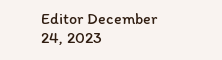Editor December 24, 2023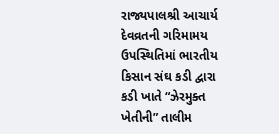રાજ્યપાલશ્રી આચાર્ય દેવવ્રતની ગરિમામય ઉપસ્થિતિમાં ભારતીય કિસાન સંઘ કડી દ્વારા કડી ખાતે “ઝેરમુક્ત ખેતીની” તાલીમ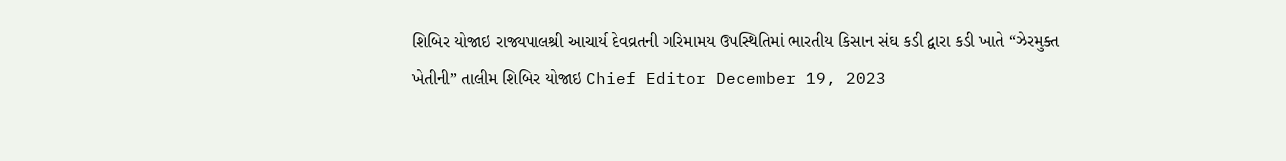શિબિર યોજાઇ રાજ્યપાલશ્રી આચાર્ય દેવવ્રતની ગરિમામય ઉપસ્થિતિમાં ભારતીય કિસાન સંઘ કડી દ્વારા કડી ખાતે “ઝેરમુક્ત ખેતીની” તાલીમ શિબિર યોજાઇ Chief Editor December 19, 2023